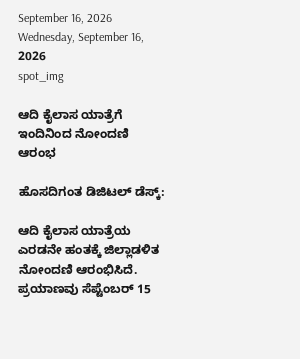September 16, 2026
Wednesday, September 16, 2026
spot_img

ಆದಿ ಕೈಲಾಸ ಯಾತ್ರೆಗೆ ಇಂದಿನಿಂದ ನೋಂದಣಿ ಆರಂಭ

ಹೊಸದಿಗಂತ ಡಿಜಿಟಲ್‌ ಡೆಸ್ಕ್‌:

ಆದಿ ಕೈಲಾಸ ಯಾತ್ರೆಯ ಎರಡನೇ ಹಂತಕ್ಕೆ ಜಿಲ್ಲಾಡಳಿತ ನೋಂದಣಿ ಆರಂಭಿಸಿದೆ. ಪ್ರಯಾಣವು ಸೆಪ್ಟೆಂಬರ್ 15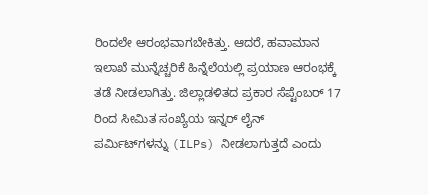ರಿಂದಲೇ ಆರಂಭವಾಗಬೇಕಿತ್ತು. ಆದರೆ, ಹವಾಮಾನ ಇಲಾಖೆ ಮುನ್ನೆಚ್ಚರಿಕೆ ಹಿನ್ನೆಲೆಯಲ್ಲಿ ಪ್ರಯಾಣ ಆರಂಭಕ್ಕೆ ತಡೆ ನೀಡಲಾಗಿತ್ತು. ಜಿಲ್ಲಾಡಳಿತದ ಪ್ರಕಾರ ಸೆಪ್ಟೆಂಬರ್ 17 ರಿಂದ ಸೀಮಿತ ಸಂಖ್ಯೆಯ ಇನ್ನರ್ ಲೈನ್ ಪರ್ಮಿಟ್‌ಗಳನ್ನು (ILPs) ನೀಡಲಾಗುತ್ತದೆ ಎಂದು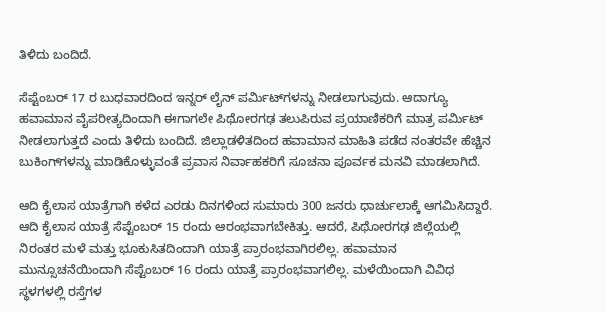ತಿಳಿದು ಬಂದಿದೆ.

ಸೆಪ್ಟೆಂಬರ್ 17 ರ ಬುಧವಾರದಿಂದ ಇನ್ನರ್ ಲೈನ್ ಪರ್ಮಿಟ್‌ಗಳನ್ನು ನೀಡಲಾಗುವುದು. ಆದಾಗ್ಯೂ ಹವಾಮಾನ ವೈಪರೀತ್ಯದಿಂದಾಗಿ ಈಗಾಗಲೇ ಪಿಥೋರಗಢ ತಲುಪಿರುವ ಪ್ರಯಾಣಿಕರಿಗೆ ಮಾತ್ರ ಪರ್ಮಿಟ್‌ ನೀಡಲಾಗುತ್ತದೆ ಎಂದು ತಿಳಿದು ಬಂದಿದೆ. ಜಿಲ್ಲಾಡಳಿತದಿಂದ ಹವಾಮಾನ ಮಾಹಿತಿ ಪಡೆದ ನಂತರವೇ ಹೆಚ್ಚಿನ ಬುಕಿಂಗ್‌ಗಳನ್ನು ಮಾಡಿಕೊಳ್ಳುವಂತೆ ಪ್ರವಾಸ ನಿರ್ವಾಹಕರಿಗೆ ಸೂಚನಾ ಪೂರ್ವಕ ಮನವಿ ಮಾಡಲಾಗಿದೆ.

ಆದಿ ಕೈಲಾಸ ಯಾತ್ರೆಗಾಗಿ ಕಳೆದ ಎರಡು ದಿನಗಳಿಂದ ಸುಮಾರು 300 ಜನರು ಧಾರ್ಚುಲಾಕ್ಕೆ ಆಗಮಿಸಿದ್ದಾರೆ. ಆದಿ ಕೈಲಾಸ ಯಾತ್ರೆ ಸೆಪ್ಟೆಂಬರ್ 15 ರಂದು ಆರಂಭವಾಗಬೇಕಿತ್ತು. ಆದರೆ, ಪಿಥೋರಗಢ ಜಿಲ್ಲೆಯಲ್ಲಿ ನಿರಂತರ ಮಳೆ ಮತ್ತು ಭೂಕುಸಿತದಿಂದಾಗಿ ಯಾತ್ರೆ ಪ್ರಾರಂಭವಾಗಿರಲಿಲ್ಲ. ಹವಾಮಾನ ಮುನ್ಸೂಚನೆಯಿಂದಾಗಿ ಸೆಪ್ಟೆಂಬರ್ 16 ರಂದು ಯಾತ್ರೆ ಪ್ರಾರಂಭವಾಗಲಿಲ್ಲ. ಮಳೆಯಿಂದಾಗಿ ವಿವಿಧ ಸ್ಥಳಗಳಲ್ಲಿ ರಸ್ತೆಗಳ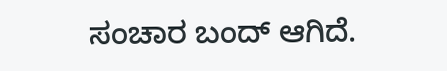ಸಂಚಾರ ಬಂದ್ ಆಗಿದೆ.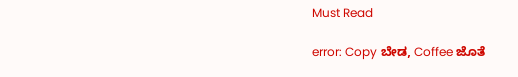Must Read

error: Copy ಬೇಡ, Coffee ಜೊತೆ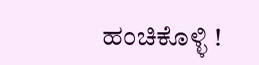ಹಂಚಿಕೊಳ್ಳಿ !